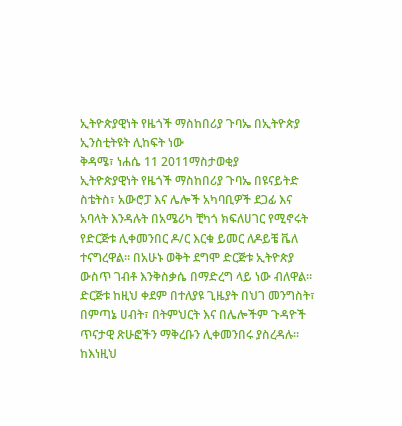ኢትዮጵያዊነት የዜጎች ማስከበሪያ ጉባኤ በኢትዮጵያ ኢንስቲትዩት ሊከፍት ነው
ቅዳሜ፣ ነሐሴ 11 2011ማስታወቂያ
ኢትዮጵያዊነት የዜጎች ማስከበሪያ ጉባኤ በዩናይትድ ስቴትስ፣ አውሮፓ እና ሌሎች አካባቢዎች ደጋፊ እና አባላት እንዳሉት በአሜሪካ ቺካጎ ክፍለሀገር የሚኖሩት የድርጅቱ ሊቀመንበር ዶ/ር እርቁ ይመር ለዶይቼ ቬለ ተናግረዋል። በአሁኑ ወቅት ደግሞ ድርጅቱ ኢትዮጵያ ውስጥ ገብቶ እንቅስቃሴ በማድረግ ላይ ነው ብለዋል።
ድርጅቱ ከዚህ ቀደም በተለያዩ ጊዜያት በህገ መንግስት፣ በምጣኔ ሀብት፣ በትምህርት እና በሌሎችም ጉዳዮች ጥናታዊ ጽሁፎችን ማቅረቡን ሊቀመንበሩ ያስረዳሉ። ከእነዚህ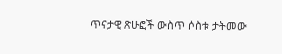ጥናታዊ ጽሁፎች ውስጥ ሶስቱ ታትመው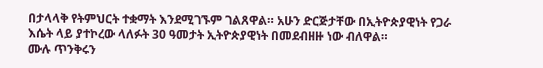በታላላቅ የትምህርት ተቋማት እንደሚገኙም ገልጸዋል። አሁን ድርጅታቸው በኢትዮጵያዊነት የጋራ እሴት ላይ ያተኮረው ላለፉት 30 ዓመታት ኢትዮጵያዊነት በመደብዘዙ ነው ብለዋል።
ሙሉ ጥንቅሩን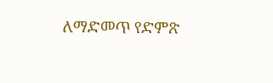ለማድመጥ የድምጽ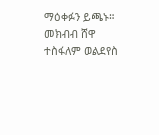ማዕቀፉን ይጫኑ።
መክብብ ሸዋ
ተስፋለም ወልደየስ